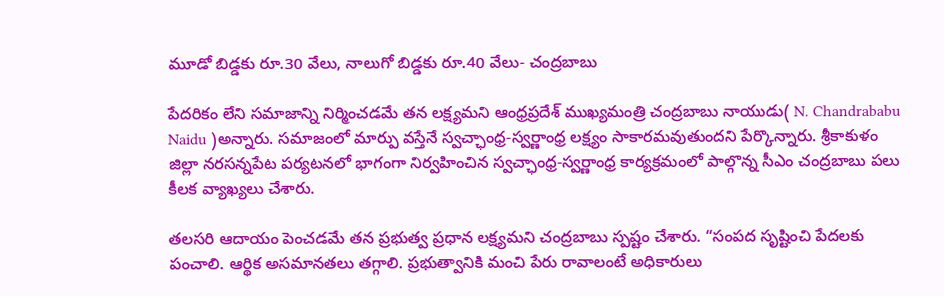మూడో బిడ్డకు రూ.30 వేలు, నాలుగో బిడ్డకు రూ.40 వేలు- చంద్రబాబు

పేదరికం లేని సమాజాన్ని నిర్మించడమే తన లక్ష్యమని ఆంధ్రప్రదేశ్ ముఖ్యమంత్రి చంద్రబాబు నాయుడు( N. Chandrababu Naidu )అన్నారు. సమాజంలో మార్పు వస్తేనే స్వచ్ఛాంధ్ర-స్వర్ణాంధ్ర లక్ష్యం సాకారమవుతుందని పేర్కొన్నారు. శ్రీకాకుళం జిల్లా నరసన్నపేట పర్యటనలో భాగంగా నిర్వహించిన స్వచ్ఛాంధ్ర-స్వర్ణాంధ్ర కార్యక్రమంలో పాల్గొన్న సీఎం చంద్రబాబు పలు కీలక వ్యాఖ్యలు చేశారు.

తలసరి ఆదాయం పెంచడమే తన ప్రభుత్వ ప్రధాన లక్ష్యమని చంద్రబాబు స్పష్టం చేశారు. “సంపద సృష్టించి పేదలకు పంచాలి. ఆర్థిక అసమానతలు తగ్గాలి. ప్రభుత్వానికి మంచి పేరు రావాలంటే అధికారులు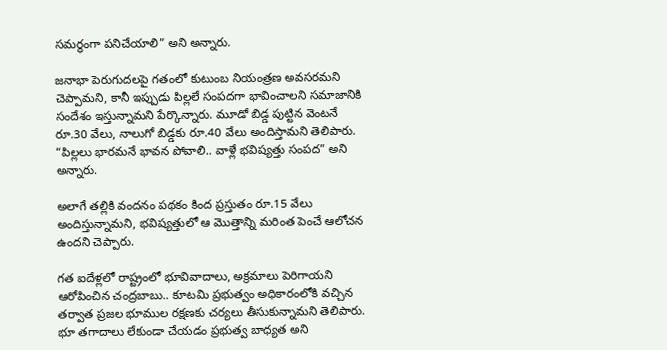సమర్థంగా పనిచేయాలి” అని అన్నారు.

జనాభా పెరుగుదలపై గతంలో కుటుంబ నియంత్రణ అవసరమని చెప్పామని, కానీ ఇప్పుడు పిల్లలే సంపదగా భావించాలని సమాజానికి సందేశం ఇస్తున్నామని పేర్కొన్నారు. మూడో బిడ్డ పుట్టిన వెంటనే రూ.30 వేలు, నాలుగో బిడ్డకు రూ.40 వేలు అందిస్తామని తెలిపారు. “పిల్లలు భారమనే భావన పోవాలి.. వాళ్లే భవిష్యత్తు సంపద” అని అన్నారు.

అలాగే తల్లికి వందనం పథకం కింద ప్రస్తుతం రూ.15 వేలు అందిస్తున్నామని, భవిష్యత్తులో ఆ మొత్తాన్ని మరింత పెంచే ఆలోచన ఉందని చెప్పారు.

గత ఐదేళ్లలో రాష్ట్రంలో భూవివాదాలు, అక్రమాలు పెరిగాయని ఆరోపించిన చంద్రబాబు.. కూటమి ప్రభుత్వం అధికారంలోకి వచ్చిన తర్వాత ప్రజల భూముల రక్షణకు చర్యలు తీసుకున్నామని తెలిపారు. భూ తగాదాలు లేకుండా చేయడం ప్రభుత్వ బాధ్యత అని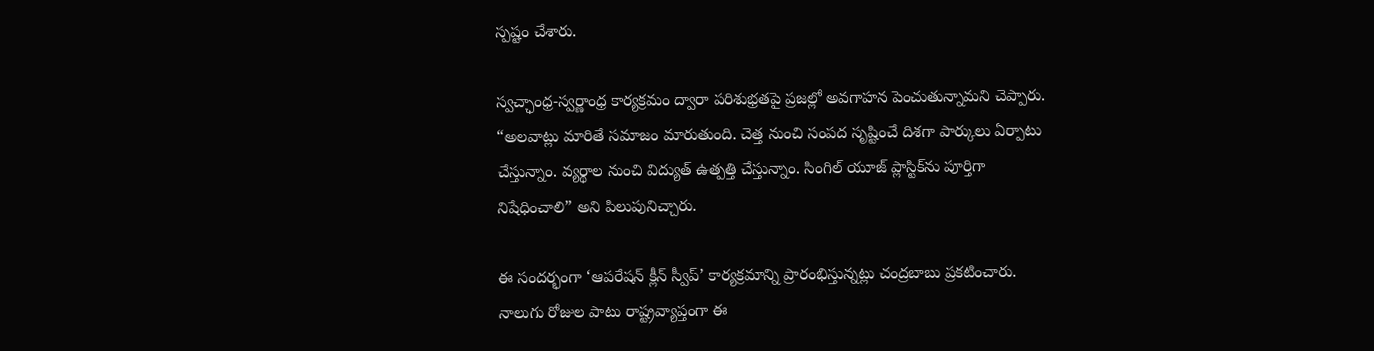స్పష్టం చేశారు.

స్వచ్ఛాంధ్ర-స్వర్ణాంధ్ర కార్యక్రమం ద్వారా పరిశుభ్రతపై ప్రజల్లో అవగాహన పెంచుతున్నామని చెప్పారు. “అలవాట్లు మారితే సమాజం మారుతుంది. చెత్త నుంచి సంపద సృష్టించే దిశగా పార్కులు ఏర్పాటు చేస్తున్నాం. వ్యర్థాల నుంచి విద్యుత్ ఉత్పత్తి చేస్తున్నాం. సింగిల్ యూజ్ ప్లాస్టిక్‌ను పూర్తిగా నిషేధించాలి” అని పిలుపునిచ్చారు.

ఈ సందర్భంగా ‘ఆపరేషన్ క్లీన్ స్వీప్’ కార్యక్రమాన్ని ప్రారంభిస్తున్నట్లు చంద్రబాబు ప్రకటించారు. నాలుగు రోజుల పాటు రాష్ట్రవ్యాప్తంగా ఈ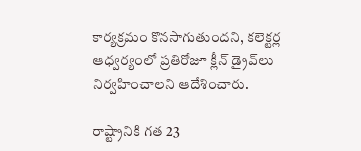కార్యక్రమం కొనసాగుతుందని, కలెక్టర్ల ఆధ్వర్యంలో ప్రతిరోజూ క్లీన్ డ్రైవ్‌లు నిర్వహించాలని ఆదేశించారు.

రాష్ట్రానికి గత 23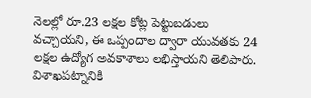నెలల్లో రూ.23 లక్షల కోట్ల పెట్టుబడులు వచ్చాయని, ఈ ఒప్పందాల ద్వారా యువతకు 24 లక్షల ఉద్యోగ అవకాశాలు లభిస్తాయని తెలిపారు. విశాఖపట్నానికి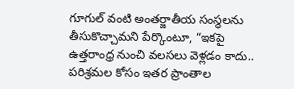గూగుల్ వంటి అంతర్జాతీయ సంస్థలను తీసుకొచ్చామని పేర్కొంటూ, “ఇకపై ఉత్తరాంధ్ర నుంచి వలసలు వెళ్లడం కాదు.. పరిశ్రమల కోసం ఇతర ప్రాంతాల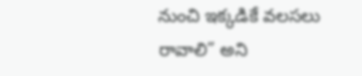నుంచి ఇక్కడికే వలసలు రావాలి” అని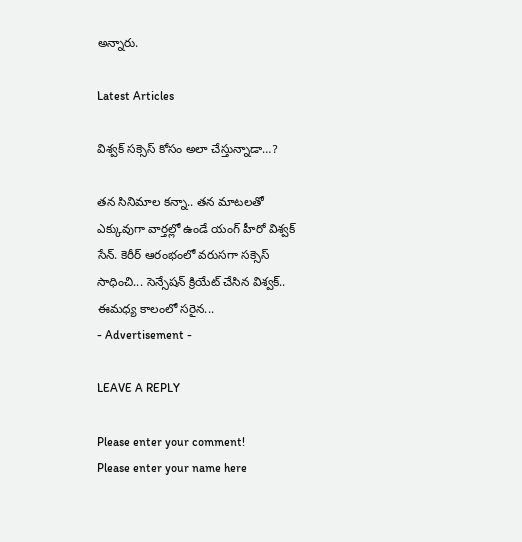అన్నారు.

Latest Articles

విశ్వక్ సక్సెస్ కోసం అలా చేస్తున్నాడా…?

తన సినిమాల కన్నా.. తన మాటలతో ఎక్కువుగా వార్తల్లో ఉండే యంగ్ హీరో విశ్వక్ సేన్. కెరీర్ ఆరంభంలో వరుసగా సక్సెస్ సాధించి... సెన్సేషన్ క్రియేట్ చేసిన విశ్వక్.. ఈమధ్య కాలంలో సరైన...
- Advertisement -

LEAVE A REPLY

Please enter your comment!
Please enter your name here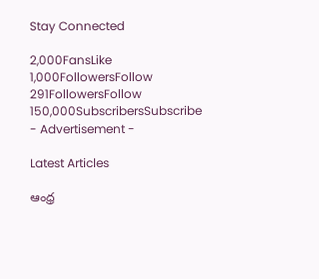Stay Connected

2,000FansLike
1,000FollowersFollow
291FollowersFollow
150,000SubscribersSubscribe
- Advertisement -

Latest Articles

ఆంధ్ర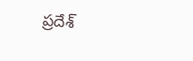ప్రదేశ్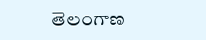తెలంగాణ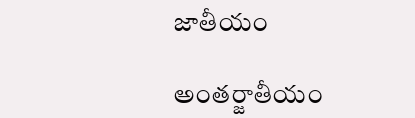జాతీయం

అంతర్జాతీయం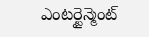ఎంటర్టైన్మెంట్